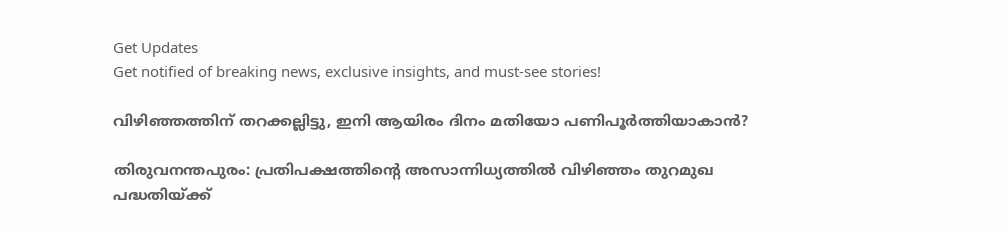Get Updates
Get notified of breaking news, exclusive insights, and must-see stories!

വിഴിഞ്ഞത്തിന് തറക്കല്ലിട്ടു, ഇനി ആയിരം ദിനം മതിയോ പണിപൂര്‍ത്തിയാകാന്‍?

തിരുവനന്തപുരം: പ്രതിപക്ഷത്തിന്റെ അസാന്നിധ്യത്തില്‍ വിഴിഞ്ഞം തുറമുഖ പദ്ധതിയ്ക്ക്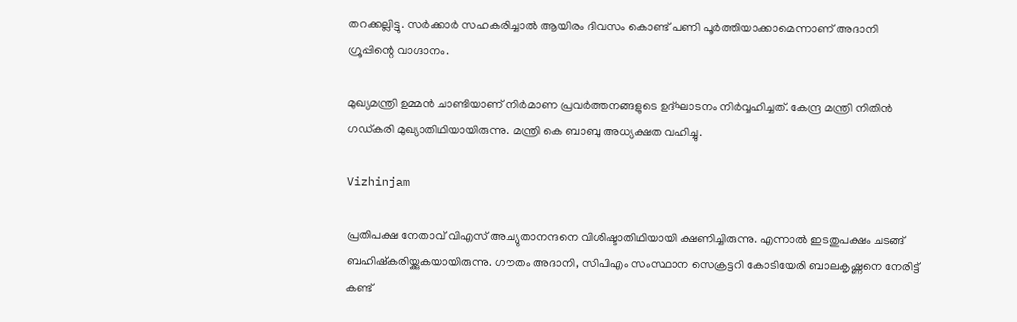തറക്കല്ലിട്ടു. സര്‍ക്കാര്‍ സഹകരിച്ചാല്‍ ആയിരം ദിവസം കൊണ്ട് പണി പൂര്‍ത്തിയാക്കാമെന്നാണ് അദാനി ഗ്രൂപ്പിന്റെ വാഗ്ദാനം.

മുഖ്യമന്ത്രി ഉമ്മന്‍ ചാണ്ടിയാണ് നിര്‍മാണ പ്രവര്‍ത്തനങ്ങളുടെ ഉദ്ഘാടനം നിര്‍വ്വഹിച്ചത്. കേന്ദ്ര മന്ത്രി നിതിന്‍ ഗഡ്കരി മുഖ്യാതിഥിയായിരുന്നു. മന്ത്രി കെ ബാബു അധ്യക്ഷത വഹിച്ചു.

Vizhinjam

പ്രതിപക്ഷ നേതാവ് വിഎസ് അച്യുതാനന്ദനെ വിശിഷ്ടാതിഥിയായി ക്ഷണിച്ചിരുന്നു. എന്നാല്‍ ഇടതുപക്ഷം ചടങ്ങ് ബഹിഷ്‌കരിയ്ക്കുകയായിരുന്നു. ഗൗതം അദാനി, സിപിഎം സംസ്ഥാന സെക്രട്ടറി കോടിയേരി ബാലകൃഷ്ണനെ നേരിട്ട് കണ്ട്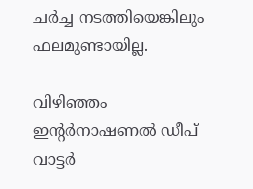ചര്‍ച്ച നടത്തിയെങ്കിലും ഫലമുണ്ടായില്ല.

വിഴിഞ്ഞം ഇന്റര്‍നാഷണല്‍ ഡീപ് വാട്ടര്‍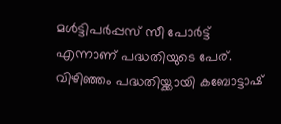മള്‍ട്ടിപര്‍പ്പസ് സീ പോര്‍ട്ട് എന്നാണ് പദ്ധതിയുടെ പേര്. വിഴിഞ്ഞം പദ്ധതിയ്ക്കായി കബോട്ടാഷ്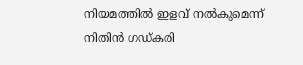നിയമത്തില്‍ ഇളവ് നല്‍കുമെന്ന് നിതിന്‍ ഗഡ്കരി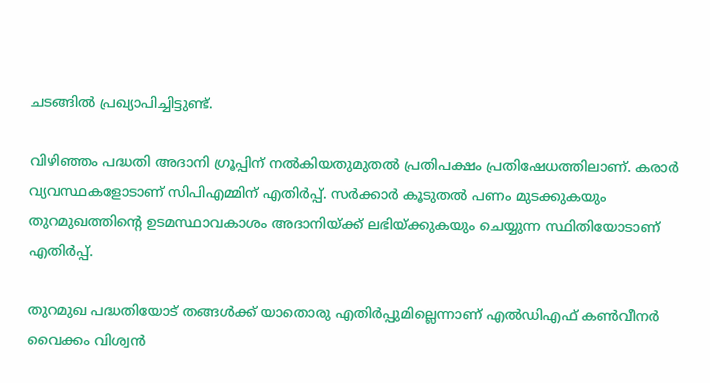ചടങ്ങില്‍ പ്രഖ്യാപിച്ചിട്ടുണ്ട്.

വിഴിഞ്ഞം പദ്ധതി അദാനി ഗ്രൂപ്പിന് നല്‍കിയതുമുതല്‍ പ്രതിപക്ഷം പ്രതിഷേധത്തിലാണ്. കരാര്‍ വ്യവസ്ഥകളോടാണ് സിപിഎമ്മിന് എതിര്‍പ്പ്. സര്‍ക്കാര്‍ കൂടുതല്‍ പണം മുടക്കുകയും തുറമുഖത്തിന്റെ ഉടമസ്ഥാവകാശം അദാനിയ്ക്ക് ലഭിയ്ക്കുകയും ചെയ്യുന്ന സ്ഥിതിയോടാണ് എതിര്‍പ്പ്.

തുറമുഖ പദ്ധതിയോട് തങ്ങള്‍ക്ക് യാതൊരു എതിര്‍പ്പുമില്ലെന്നാണ് എല്‍ഡിഎഫ് കണ്‍വീനര്‍ വൈക്കം വിശ്വന്‍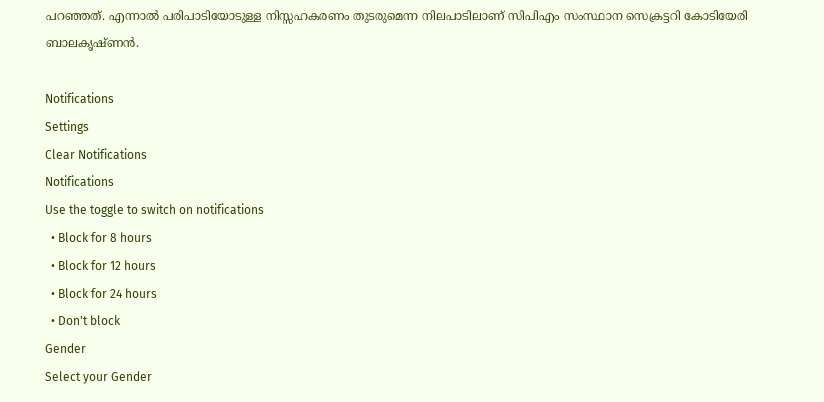പറഞ്ഞത്. എന്നാല്‍ പരിപാടിയോടുള്ള നിസ്സഹകരണം തുടരുമെന്ന നിലപാടിലാണ് സിപിഎം സംസ്ഥാന സെക്രട്ടറി കോടിയേരി ബാലകൃഷ്ണന്‍.

Notifications
Settings
Clear Notifications
Notifications
Use the toggle to switch on notifications
  • Block for 8 hours
  • Block for 12 hours
  • Block for 24 hours
  • Don't block
Gender
Select your Gender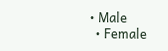• Male
  • Female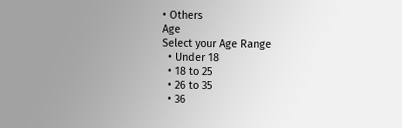• Others
Age
Select your Age Range
  • Under 18
  • 18 to 25
  • 26 to 35
  • 36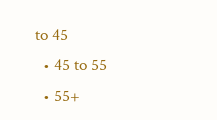to 45
  • 45 to 55
  • 55+